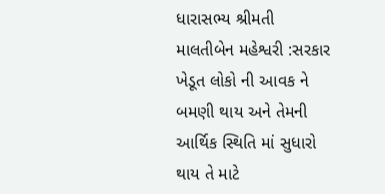ધારાસભ્ય શ્રીમતી માલતીબેન મહેશ્વરી :સરકાર ખેડૂત લોકો ની આવક ને બમણી થાય અને તેમની આર્થિક સ્થિતિ માં સુધારો થાય તે માટે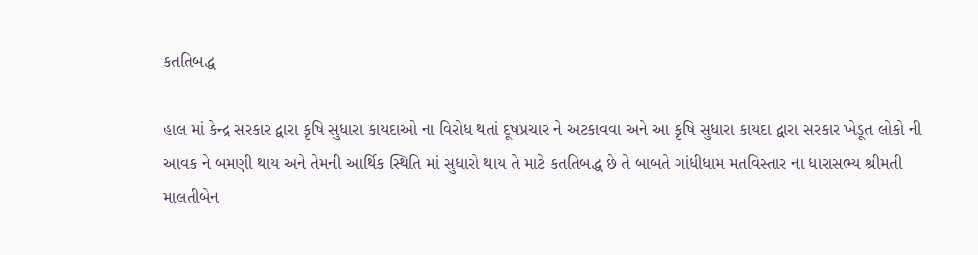કતતિબદ્ધ

હાલ માં કેન્દ્ર સરકાર દ્વારા કૃષિ સુધારા કાયદાઓ ના વિરોધ થતાં દૂષપ્રચાર ને અટકાવવા અને આ કૃષિ સુધારા કાયદા દ્વારા સરકાર ખેડૂત લોકો ની આવક ને બમણી થાય અને તેમની આર્થિક સ્થિતિ માં સુધારો થાય તે માટે કતતિબદ્ધ છે તે બાબતે ગાંધીધામ મતવિસ્તાર ના ધારાસભ્ય શ્રીમતી માલતીબેન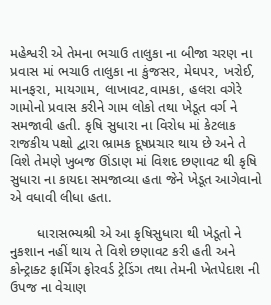મહેશ્વરી એ તેમના ભચાઉ તાલુકા ના બીજા ચરણ ના પ્રવાસ માં ભચાઉ તાલુકા ના કુંજસર, મેઘપર, ખરોઈ, માનફરા, માયગામ, લાખાવટ,વામકા, હલરા વગેરે ગામોનો પ્રવાસ કરીને ગામ લોકો તથા ખેડૂત વર્ગ ને સમજાવી હતી. કૃષિ સુધારા ના વિરોધ માં કેટલાક રાજકીય પક્ષો દ્વારા ભ્રામક દૂષપ્રચાર થાય છે અને તે વિશે તેમણે ખુબજ ઊંડાણ માં વિશદ છણાવટ થી કૃષિ સુધારા ના કાયદા સમજાવ્યા હતા જેને ખેડૂત આગેવાનો એ વધાવી લીધા હતા.

       ધારાસભ્યશ્રી એ આ કૃષિસુધારા થી ખેડૂતો ને નુકશાન નહીં થાય તે વિશે છણાવટ કરી હતી અને કોન્ટ્રાક્ટ ફાર્મિંગ ફોરવર્ડ ટ્રેડિંગ તથા તેમની ખેતપેદાશ ની ઉપજ ના વેચાણ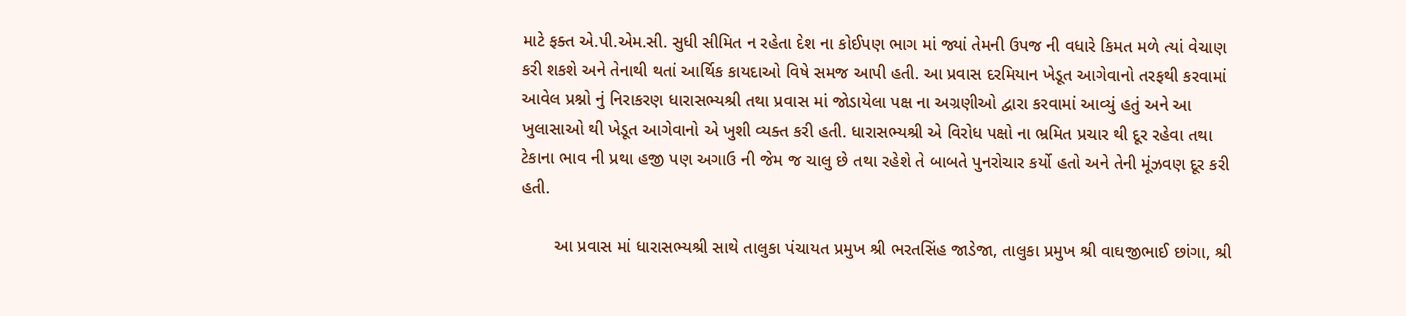માટે ફક્ત એ.પી.એમ.સી. સુધી સીમિત ન રહેતા દેશ ના કોઈપણ ભાગ માં જ્યાં તેમની ઉપજ ની વધારે કિમત મળે ત્યાં વેચાણ કરી શકશે અને તેનાથી થતાં આર્થિક કાયદાઓ વિષે સમજ આપી હતી. આ પ્રવાસ દરમિયાન ખેડૂત આગેવાનો તરફથી કરવામાં આવેલ પ્રશ્નો નું નિરાકરણ ધારાસભ્યશ્રી તથા પ્રવાસ માં જોડાયેલા પક્ષ ના અગ્રણીઓ દ્વારા કરવામાં આવ્યું હતું અને આ ખુલાસાઓ થી ખેડૂત આગેવાનો એ ખુશી વ્યક્ત કરી હતી. ધારાસભ્યશ્રી એ વિરોધ પક્ષો ના ભ્રમિત પ્રચાર થી દૂર રહેવા તથા ટેકાના ભાવ ની પ્રથા હજી પણ અગાઉ ની જેમ જ ચાલુ છે તથા રહેશે તે બાબતે પુનરોચાર કર્યો હતો અને તેની મૂંઝવણ દૂર કરી હતી.

       આ પ્રવાસ માં ધારાસભ્યશ્રી સાથે તાલુકા પંચાયત પ્રમુખ શ્રી ભરતસિંહ જાડેજા, તાલુકા પ્રમુખ શ્રી વાઘજીભાઈ છાંગા, શ્રી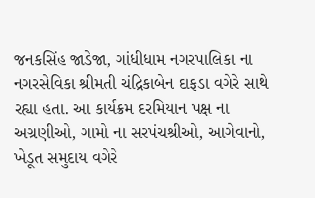જનકસિંહ જાડેજા, ગાંધીધામ નગરપાલિકા ના નગરસેવિકા શ્રીમતી ચંદ્રિકાબેન દાફડા વગેરે સાથે રહ્યા હતા. આ કાર્યક્રમ દરમિયાન પક્ષ ના અગ્રણીઓ, ગામો ના સરપંચશ્રીઓ, આગેવાનો, ખેડૂત સમુદાય વગેરે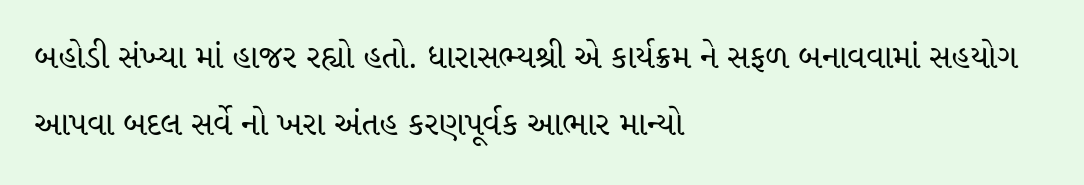બહોડી સંખ્યા માં હાજર રહ્યો હતો. ધારાસભ્યશ્રી એ કાર્યક્રમ ને સફળ બનાવવામાં સહયોગ આપવા બદલ સર્વે નો ખરા અંતહ કરણપૂર્વક આભાર માન્યો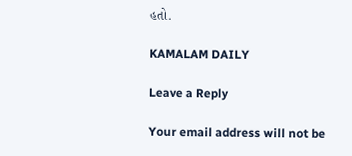હતો.

KAMALAM DAILY

Leave a Reply

Your email address will not be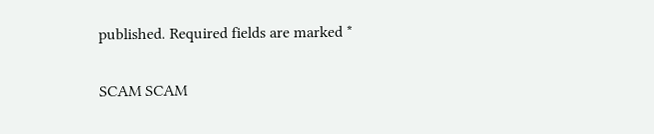published. Required fields are marked *

SCAM SCAM